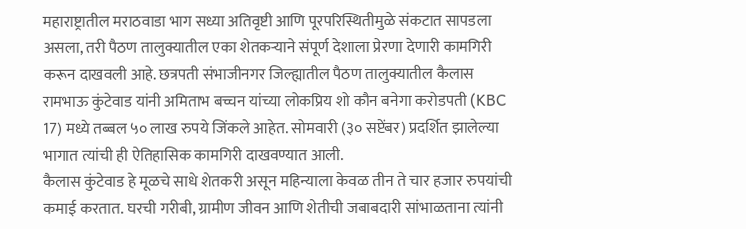महाराष्ट्रातील मराठवाडा भाग सध्या अतिवृष्टी आणि पूरपरिस्थितीमुळे संकटात सापडला असला, तरी पैठण तालुक्यातील एका शेतकऱ्याने संपूर्ण देशाला प्रेरणा देणारी कामगिरी करून दाखवली आहे. छत्रपती संभाजीनगर जिल्ह्यातील पैठण तालुक्यातील कैलास रामभाऊ कुंटेवाड यांनी अमिताभ बच्चन यांच्या लोकप्रिय शो कौन बनेगा करोडपती (KBC 17) मध्ये तब्बल ५० लाख रुपये जिंकले आहेत. सोमवारी (३० सप्टेंबर) प्रदर्शित झालेल्या भागात त्यांची ही ऐतिहासिक कामगिरी दाखवण्यात आली.
कैलास कुंटेवाड हे मूळचे साधे शेतकरी असून महिन्याला केवळ तीन ते चार हजार रुपयांची कमाई करतात. घरची गरीबी, ग्रामीण जीवन आणि शेतीची जबाबदारी सांभाळताना त्यांनी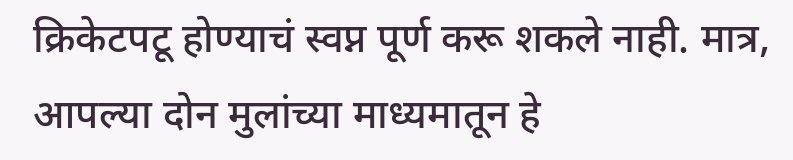क्रिकेटपटू होण्याचं स्वप्न पूर्ण करू शकले नाही. मात्र, आपल्या दोन मुलांच्या माध्यमातून हे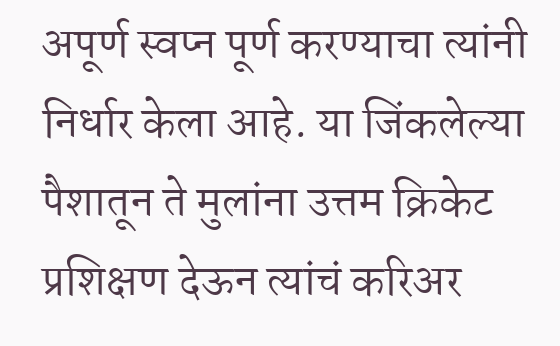अपूर्ण स्वप्न पूर्ण करण्याचा त्यांनी निर्धार केला आहे. या जिंकलेल्या पैशातून ते मुलांना उत्तम क्रिकेट प्रशिक्षण देऊन त्यांचं करिअर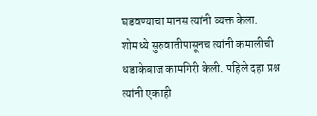घडवण्याचा मानस त्यांनी व्यक्त केला.
शोमध्ये सुरुवातीपासूनच त्यांनी कमालीची धडाकेबाज कामगिरी केली. पहिले दहा प्रश्न त्यांनी एकाही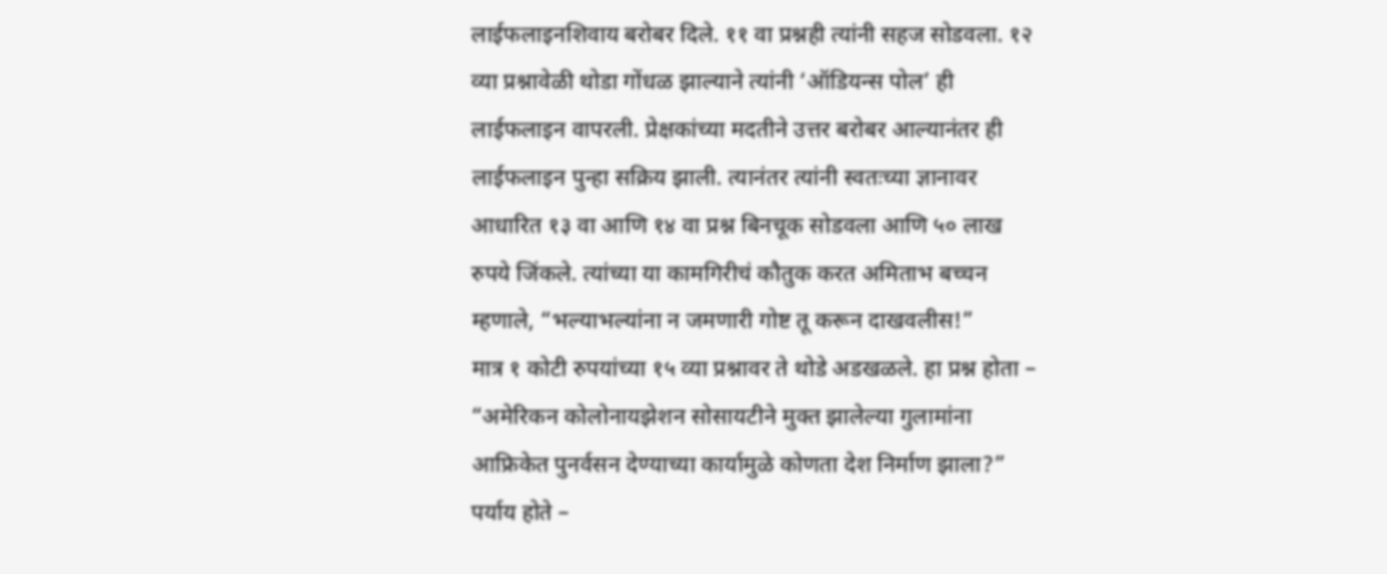लाईफलाइनशिवाय बरोबर दिले. ११ वा प्रश्नही त्यांनी सहज सोडवला. १२ व्या प्रश्नावेळी थोडा गोंधळ झाल्याने त्यांनी ‘ऑडियन्स पोल’ ही लाईफलाइन वापरली. प्रेक्षकांच्या मदतीने उत्तर बरोबर आल्यानंतर ही लाईफलाइन पुन्हा सक्रिय झाली. त्यानंतर त्यांनी स्वतःच्या ज्ञानावर आधारित १३ वा आणि १४ वा प्रश्न बिनचूक सोडवला आणि ५० लाख रुपये जिंकले. त्यांच्या या कामगिरीचं कौतुक करत अमिताभ बच्चन म्हणाले, “भल्याभल्यांना न जमणारी गोष्ट तू करून दाखवलीस!”
मात्र १ कोटी रुपयांच्या १५ व्या प्रश्नावर ते थोडे अडखळले. हा प्रश्न होता – “अमेरिकन कोलोनायझेशन सोसायटीने मुक्त झालेल्या गुलामांना आफ्रिकेत पुनर्वसन देण्याच्या कार्यामुळे कोणता देश निर्माण झाला?” पर्याय होते –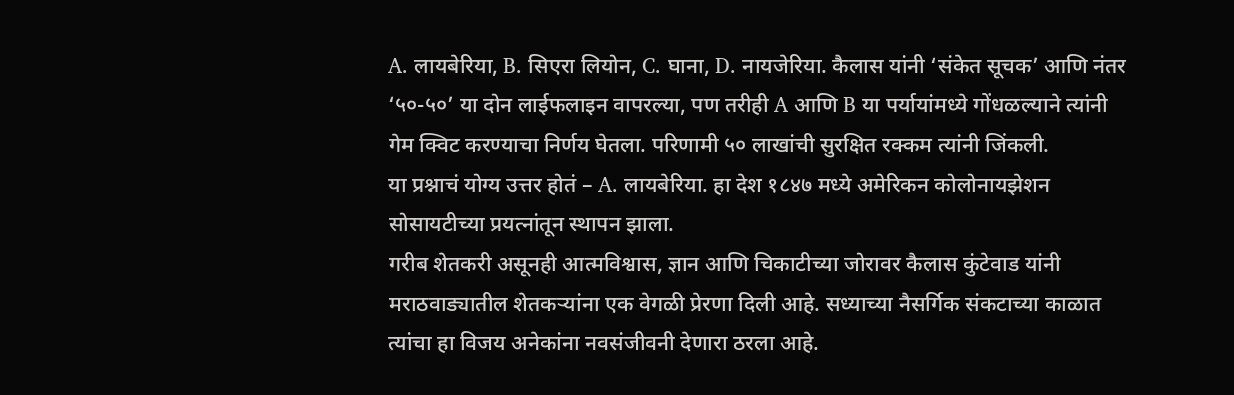A. लायबेरिया, B. सिएरा लियोन, C. घाना, D. नायजेरिया. कैलास यांनी ‘संकेत सूचक’ आणि नंतर ‘५०-५०’ या दोन लाईफलाइन वापरल्या, पण तरीही A आणि B या पर्यायांमध्ये गोंधळल्याने त्यांनी गेम क्विट करण्याचा निर्णय घेतला. परिणामी ५० लाखांची सुरक्षित रक्कम त्यांनी जिंकली.
या प्रश्नाचं योग्य उत्तर होतं – A. लायबेरिया. हा देश १८४७ मध्ये अमेरिकन कोलोनायझेशन सोसायटीच्या प्रयत्नांतून स्थापन झाला.
गरीब शेतकरी असूनही आत्मविश्वास, ज्ञान आणि चिकाटीच्या जोरावर कैलास कुंटेवाड यांनी मराठवाड्यातील शेतकऱ्यांना एक वेगळी प्रेरणा दिली आहे. सध्याच्या नैसर्गिक संकटाच्या काळात त्यांचा हा विजय अनेकांना नवसंजीवनी देणारा ठरला आहे.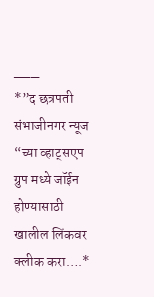___
*”द छत्रपती संभाजीनगर न्यूज “च्या व्हाट्सएप ग्रुप मध्ये जॉईन होण्यासाठी खालील लिंकवर क्लीक करा….*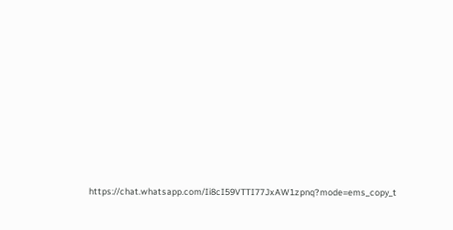https://chat.whatsapp.com/Ii8cI59VTTI77JxAW1zpnq?mode=ems_copy_t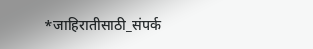*जाहिरातीसाठी_संपर्क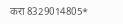करा 8329014805*